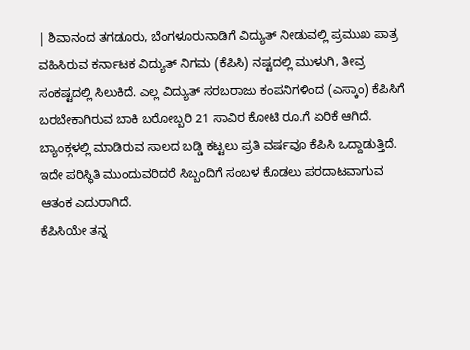| ಶಿವಾನಂದ ತಗಡೂರು, ಬೆಂಗಳೂರುನಾಡಿಗೆ ವಿದ್ಯುತ್ ನೀಡುವಲ್ಲಿ ಪ್ರಮುಖ ಪಾತ್ರ ವಹಿಸಿರುವ ಕರ್ನಾಟಕ ವಿದ್ಯುತ್ ನಿಗಮ (ಕೆಪಿಸಿ) ನಷ್ಟದಲ್ಲಿ ಮುಳುಗಿ, ತೀವ್ರ ಸಂಕಷ್ಟದಲ್ಲಿ ಸಿಲುಕಿದೆ. ಎಲ್ಲ ವಿದ್ಯುತ್ ಸರಬರಾಜು ಕಂಪನಿಗಳಿಂದ (ಎಸ್ಕಾಂ) ಕೆಪಿಸಿಗೆ ಬರಬೇಕಾಗಿರುವ ಬಾಕಿ ಬರೋಬ್ಬರಿ 21 ಸಾವಿರ ಕೋಟಿ ರೂ.ಗೆ ಏರಿಕೆ ಆಗಿದೆ. ಬ್ಯಾಂಕ್ಗಳಲ್ಲಿ ಮಾಡಿರುವ ಸಾಲದ ಬಡ್ಡಿ ಕಟ್ಟಲು ಪ್ರತಿ ವರ್ಷವೂ ಕೆಪಿಸಿ ಒದ್ದಾಡುತ್ತಿದೆ. ಇದೇ ಪರಿಸ್ಥಿತಿ ಮುಂದುವರಿದರೆ ಸಿಬ್ಬಂದಿಗೆ ಸಂಬಳ ಕೊಡಲು ಪರದಾಟವಾಗುವ ಆತಂಕ ಎದುರಾಗಿದೆ.
ಕೆಪಿಸಿಯೇ ತನ್ನ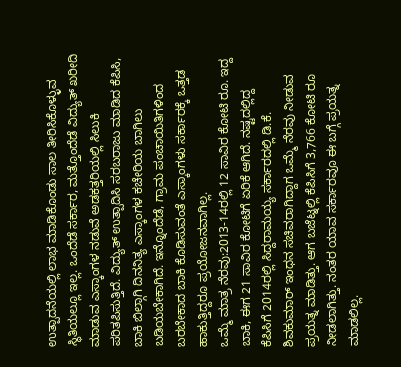ಉತ್ಪಾದನೆಯಲ್ಲಿ ಲಾಭ ಮಾಡಿಕೊಂಡು ಸಾಲ ತೀರಿಸಿಕೊಳ್ಳುವ ಸ್ಥಿತಿಯಲ್ಲೂ ಇಲ್ಲ. ಒಂದೆಡೆ ಸರ್ಕಾರ, ಮತ್ತೊಂದೆಡೆ ವಿದ್ಯುತ್ ಖರೀದಿ ಮಾಡುವ ಎಸ್ಕಾಂಗಳ ನಡುವೆ ಅಡಕತ್ತರಿಯಲ್ಲಿ ಸಿಲುಕಿ ಪರಿತಪಿಸುತ್ತಿದೆ. ವಿದ್ಯುತ್ ಉತ್ಪಾದಿಸಿ ಸರಬರಾಜು ಮಾಡಿದ ಕೆಪಿಸಿ, ಬಾಕಿ ಬಿಲ್ಗಾಗಿ ದಿನನಿತ್ಯ ಎಸ್ಕಾಂಗಳ ಕಚೇರಿಯ ಬಾಗಿಲು ಬಡಿಯಬೇಕಾಗಿದೆ. ಇನ್ನೊಂದೆಡೆ, ಗ್ರಾಮ ಪಂಚಾಯಿತಿಗಳಿಂದ ಬರಬೇಕಾದ ಬಾಕಿ ಕೊಡಿಸುವಂತೆ ಎಸ್ಕಾಂಗಳು ಸರ್ಕಾರಕ್ಕೆ ಒತ್ತಡ ಹಾಕುತ್ತಿದ್ದರೂ ಪ್ರಯೋಜನವಾಗಿಲ್ಲ.
ಒಮ್ಮೆ ಮಾತ್ರ ನೆರವು:2013-14ರಲ್ಲಿ 12 ಸಾವಿರ ಕೋಟಿ ರೂ. ಇದ್ದ ಬಾಕಿ, ಈಗ 21 ಸಾವಿರ ಕೋಟಿಗೆ ಏರಿಕೆ ಆಗಿದೆ. ನಷ್ಟದಲ್ಲಿದ್ದ ಕೆಪಿಸಿಗೆ 2014ರಲ್ಲಿ ಸಿದ್ದರಾಮಯ್ಯ ಸರ್ಕಾರದಲ್ಲಿ ಡಿ.ಕೆ. ಶಿವಕುಮಾರ್ ಇಂಧನ ಸಚಿವರಾಗಿದ್ದಾಗ ಒಮ್ಮೆ ನೆರವು ನೀಡುವ ಪ್ರಯತ್ನ ಮಾಡಿತ್ತು. ಆಗ ಬಜೆಟ್ನಲ್ಲಿ ಕೆಪಿಸಿಗೆ 3,766 ಕೋಟಿ ರೂ ನೀಡಲಾಗಿತ್ತು. ನಂತರ ಯಾವ ಸರ್ಕಾರವೂ ಈ ಬಗ್ಗೆ ಪ್ರಯತ್ನ ಮಾಡಲಿಲ್ಲ.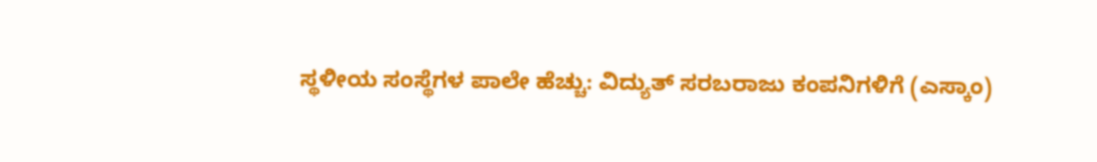ಸ್ಥಳೀಯ ಸಂಸ್ಥೆಗಳ ಪಾಲೇ ಹೆಚ್ಚು: ವಿದ್ಯುತ್ ಸರಬರಾಜು ಕಂಪನಿಗಳಿಗೆ (ಎಸ್ಕಾಂ)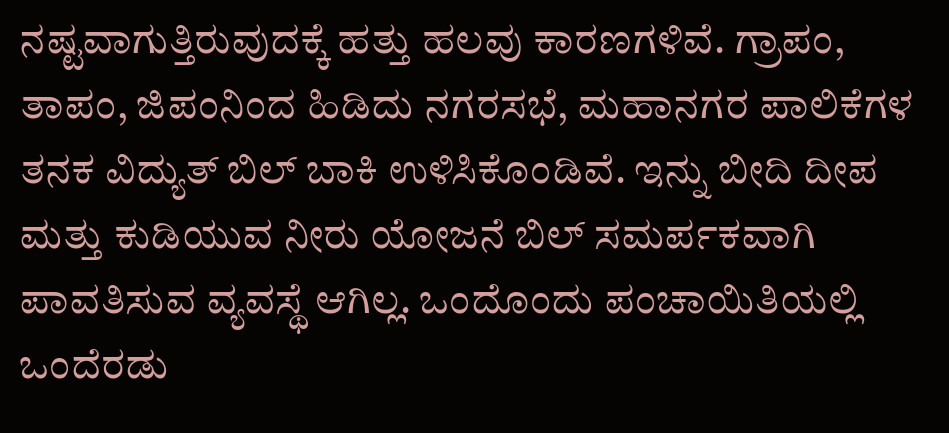ನಷ್ಟವಾಗುತ್ತಿರುವುದಕ್ಕೆ ಹತ್ತು ಹಲವು ಕಾರಣಗಳಿವೆ. ಗ್ರಾಪಂ, ತಾಪಂ, ಜಿಪಂನಿಂದ ಹಿಡಿದು ನಗರಸಭೆ, ಮಹಾನಗರ ಪಾಲಿಕೆಗಳ ತನಕ ವಿದ್ಯುತ್ ಬಿಲ್ ಬಾಕಿ ಉಳಿಸಿಕೊಂಡಿವೆ. ಇನ್ನು ಬೀದಿ ದೀಪ ಮತ್ತು ಕುಡಿಯುವ ನೀರು ಯೋಜನೆ ಬಿಲ್ ಸಮರ್ಪಕವಾಗಿ ಪಾವತಿಸುವ ವ್ಯವಸ್ಥೆ ಆಗಿಲ್ಲ. ಒಂದೊಂದು ಪಂಚಾಯಿತಿಯಲ್ಲಿ ಒಂದೆರಡು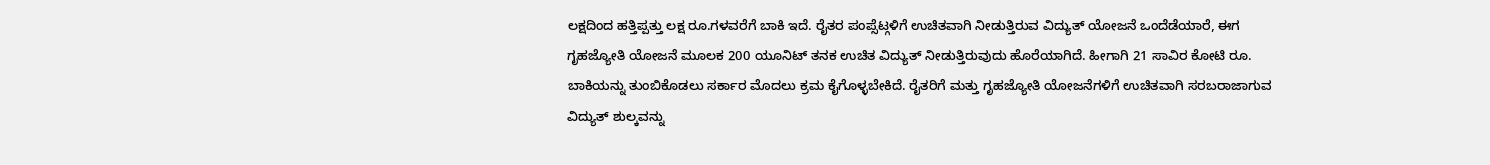ಲಕ್ಷದಿಂದ ಹತ್ತಿಪ್ಪತ್ತು ಲಕ್ಷ ರೂ.ಗಳವರೆಗೆ ಬಾಕಿ ಇದೆ. ರೈತರ ಪಂಪ್ಸೆಟ್ಗಳಿಗೆ ಉಚಿತವಾಗಿ ನೀಡುತ್ತಿರುವ ವಿದ್ಯುತ್ ಯೋಜನೆ ಒಂದೆಡೆಯಾರೆ, ಈಗ ಗೃಹಜ್ಯೋತಿ ಯೋಜನೆ ಮೂಲಕ 200 ಯೂನಿಟ್ ತನಕ ಉಚಿತ ವಿದ್ಯುತ್ ನೀಡುತ್ತಿರುವುದು ಹೊರೆಯಾಗಿದೆ. ಹೀಗಾಗಿ 21 ಸಾವಿರ ಕೋಟಿ ರೂ. ಬಾಕಿಯನ್ನು ತುಂಬಿಕೊಡಲು ಸರ್ಕಾರ ಮೊದಲು ಕ್ರಮ ಕೈಗೊಳ್ಳಬೇಕಿದೆ. ರೈತರಿಗೆ ಮತ್ತು ಗೃಹಜ್ಯೋತಿ ಯೋಜನೆಗಳಿಗೆ ಉಚಿತವಾಗಿ ಸರಬರಾಜಾಗುವ ವಿದ್ಯುತ್ ಶುಲ್ಕವನ್ನು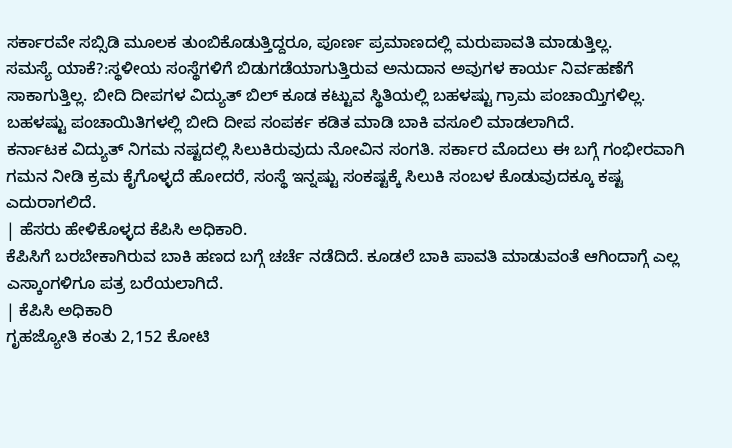ಸರ್ಕಾರವೇ ಸಬ್ಸಿಡಿ ಮೂಲಕ ತುಂಬಿಕೊಡುತ್ತಿದ್ದರೂ, ಪೂರ್ಣ ಪ್ರಮಾಣದಲ್ಲಿ ಮರುಪಾವತಿ ಮಾಡುತ್ತಿಲ್ಲ.
ಸಮಸ್ಯೆ ಯಾಕೆ?:ಸ್ಥಳೀಯ ಸಂಸ್ಥೆಗಳಿಗೆ ಬಿಡುಗಡೆಯಾಗುತ್ತಿರುವ ಅನುದಾನ ಅವುಗಳ ಕಾರ್ಯ ನಿರ್ವಹಣೆಗೆ ಸಾಕಾಗುತ್ತಿಲ್ಲ. ಬೀದಿ ದೀಪಗಳ ವಿದ್ಯುತ್ ಬಿಲ್ ಕೂಡ ಕಟ್ಟುವ ಸ್ಥಿತಿಯಲ್ಲಿ ಬಹಳಷ್ಟು ಗ್ರಾಮ ಪಂಚಾಯ್ತಿಗಳಿಲ್ಲ. ಬಹಳಷ್ಟು ಪಂಚಾಯಿತಿಗಳಲ್ಲಿ ಬೀದಿ ದೀಪ ಸಂಪರ್ಕ ಕಡಿತ ಮಾಡಿ ಬಾಕಿ ವಸೂಲಿ ಮಾಡಲಾಗಿದೆ.
ಕರ್ನಾಟಕ ವಿದ್ಯುತ್ ನಿಗಮ ನಷ್ಟದಲ್ಲಿ ಸಿಲುಕಿರುವುದು ನೋವಿನ ಸಂಗತಿ. ಸರ್ಕಾರ ಮೊದಲು ಈ ಬಗ್ಗೆ ಗಂಭೀರವಾಗಿ ಗಮನ ನೀಡಿ ಕ್ರಮ ಕೈಗೊಳ್ಳದೆ ಹೋದರೆ, ಸಂಸ್ಥೆ ಇನ್ನಷ್ಟು ಸಂಕಷ್ಟಕ್ಕೆ ಸಿಲುಕಿ ಸಂಬಳ ಕೊಡುವುದಕ್ಕೂ ಕಷ್ಟ ಎದುರಾಗಲಿದೆ.
| ಹೆಸರು ಹೇಳಿಕೊಳ್ಳದ ಕೆಪಿಸಿ ಅಧಿಕಾರಿ.
ಕೆಪಿಸಿಗೆ ಬರಬೇಕಾಗಿರುವ ಬಾಕಿ ಹಣದ ಬಗ್ಗೆ ಚರ್ಚೆ ನಡೆದಿದೆ. ಕೂಡಲೆ ಬಾಕಿ ಪಾವತಿ ಮಾಡುವಂತೆ ಆಗಿಂದಾಗ್ಗೆ ಎಲ್ಲ ಎಸ್ಕಾಂಗಳಿಗೂ ಪತ್ರ ಬರೆಯಲಾಗಿದೆ.
| ಕೆಪಿಸಿ ಅಧಿಕಾರಿ
ಗೃಹಜ್ಯೋತಿ ಕಂತು 2,152 ಕೋಟಿ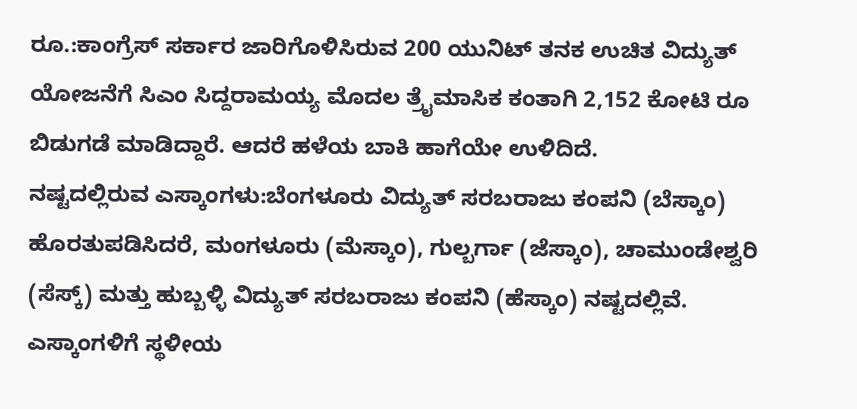ರೂ.:ಕಾಂಗ್ರೆಸ್ ಸರ್ಕಾರ ಜಾರಿಗೊಳಿಸಿರುವ 200 ಯುನಿಟ್ ತನಕ ಉಚಿತ ವಿದ್ಯುತ್ ಯೋಜನೆಗೆ ಸಿಎಂ ಸಿದ್ದರಾಮಯ್ಯ ಮೊದಲ ತ್ರೖೆಮಾಸಿಕ ಕಂತಾಗಿ 2,152 ಕೋಟಿ ರೂ ಬಿಡುಗಡೆ ಮಾಡಿದ್ದಾರೆ. ಆದರೆ ಹಳೆಯ ಬಾಕಿ ಹಾಗೆಯೇ ಉಳಿದಿದೆ.
ನಷ್ಟದಲ್ಲಿರುವ ಎಸ್ಕಾಂಗಳು:ಬೆಂಗಳೂರು ವಿದ್ಯುತ್ ಸರಬರಾಜು ಕಂಪನಿ (ಬೆಸ್ಕಾಂ) ಹೊರತುಪಡಿಸಿದರೆ, ಮಂಗಳೂರು (ಮೆಸ್ಕಾಂ), ಗುಲ್ಬರ್ಗಾ (ಜೆಸ್ಕಾಂ), ಚಾಮುಂಡೇಶ್ವರಿ (ಸೆಸ್ಕ್) ಮತ್ತು ಹುಬ್ಬಳ್ಳಿ ವಿದ್ಯುತ್ ಸರಬರಾಜು ಕಂಪನಿ (ಹೆಸ್ಕಾಂ) ನಷ್ಟದಲ್ಲಿವೆ. ಎಸ್ಕಾಂಗಳಿಗೆ ಸ್ಥಳೀಯ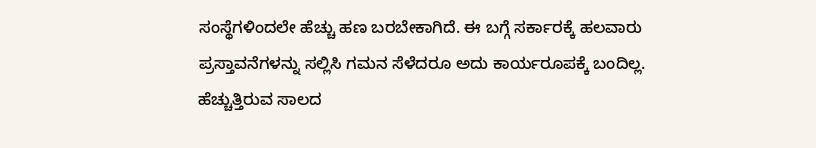ಸಂಸ್ಥೆಗಳಿಂದಲೇ ಹೆಚ್ಚು ಹಣ ಬರಬೇಕಾಗಿದೆ. ಈ ಬಗ್ಗೆ ಸರ್ಕಾರಕ್ಕೆ ಹಲವಾರು ಪ್ರಸ್ತಾವನೆಗಳನ್ನು ಸಲ್ಲಿಸಿ ಗಮನ ಸೆಳೆದರೂ ಅದು ಕಾರ್ಯರೂಪಕ್ಕೆ ಬಂದಿಲ್ಲ.
ಹೆಚ್ಚುತ್ತಿರುವ ಸಾಲದ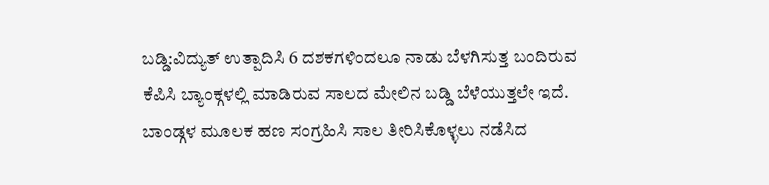ಬಡ್ಡಿ:ವಿದ್ಯುತ್ ಉತ್ಪಾದಿಸಿ 6 ದಶಕಗಳಿಂದಲೂ ನಾಡು ಬೆಳಗಿಸುತ್ತ ಬಂದಿರುವ ಕೆಪಿಸಿ ಬ್ಯಾಂಕ್ಗಳಲ್ಲಿ ಮಾಡಿರುವ ಸಾಲದ ಮೇಲಿನ ಬಡ್ಡಿ ಬೆಳೆಯುತ್ತಲೇ ಇದೆ. ಬಾಂಡ್ಗಳ ಮೂಲಕ ಹಣ ಸಂಗ್ರಹಿಸಿ ಸಾಲ ತೀರಿಸಿಕೊಳ್ಳಲು ನಡೆಸಿದ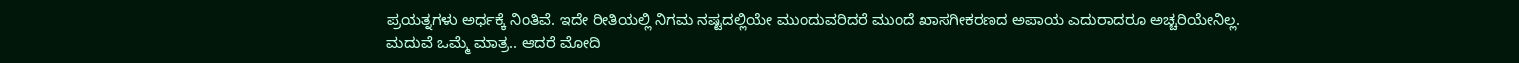ಪ್ರಯತ್ನಗಳು ಅರ್ಧಕ್ಕೆ ನಿಂತಿವೆ. ಇದೇ ರೀತಿಯಲ್ಲಿ ನಿಗಮ ನಷ್ಟದಲ್ಲಿಯೇ ಮುಂದುವರಿದರೆ ಮುಂದೆ ಖಾಸಗೀಕರಣದ ಅಪಾಯ ಎದುರಾದರೂ ಅಚ್ಚರಿಯೇನಿಲ್ಲ.
ಮದುವೆ ಒಮ್ಮೆ ಮಾತ್ರ.. ಆದರೆ ಮೋದಿ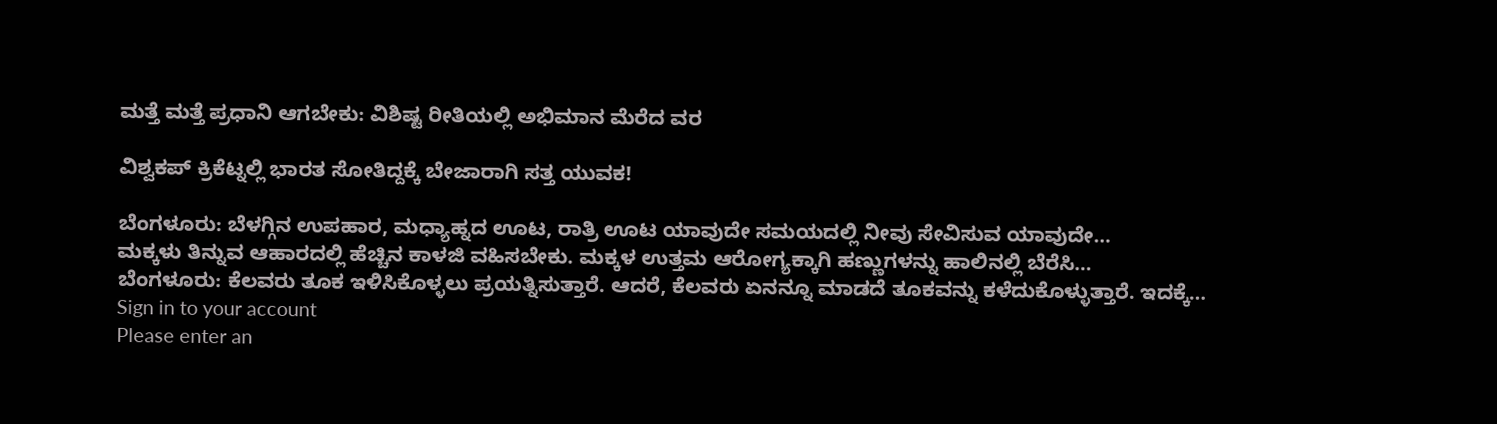ಮತ್ತೆ ಮತ್ತೆ ಪ್ರಧಾನಿ ಆಗಬೇಕು: ವಿಶಿಷ್ಟ ರೀತಿಯಲ್ಲಿ ಅಭಿಮಾನ ಮೆರೆದ ವರ

ವಿಶ್ವಕಪ್ ಕ್ರಿಕೆಟ್ನಲ್ಲಿ ಭಾರತ ಸೋತಿದ್ದಕ್ಕೆ ಬೇಜಾರಾಗಿ ಸತ್ತ ಯುವಕ!

ಬೆಂಗಳೂರು: ಬೆಳಗ್ಗಿನ ಉಪಹಾರ, ಮಧ್ಯಾಹ್ನದ ಊಟ, ರಾತ್ರಿ ಊಟ ಯಾವುದೇ ಸಮಯದಲ್ಲಿ ನೀವು ಸೇವಿಸುವ ಯಾವುದೇ…
ಮಕ್ಕಳು ತಿನ್ನುವ ಆಹಾರದಲ್ಲಿ ಹೆಚ್ಚಿನ ಕಾಳಜಿ ವಹಿಸಬೇಕು. ಮಕ್ಕಳ ಉತ್ತಮ ಆರೋಗ್ಯಕ್ಕಾಗಿ ಹಣ್ಣುಗಳನ್ನು ಹಾಲಿನಲ್ಲಿ ಬೆರೆಸಿ…
ಬೆಂಗಳೂರು: ಕೆಲವರು ತೂಕ ಇಳಿಸಿಕೊಳ್ಳಲು ಪ್ರಯತ್ನಿಸುತ್ತಾರೆ. ಆದರೆ, ಕೆಲವರು ಏನನ್ನೂ ಮಾಡದೆ ತೂಕವನ್ನು ಕಳೆದುಕೊಳ್ಳುತ್ತಾರೆ. ಇದಕ್ಕೆ…
Sign in to your account
Please enter an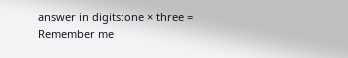answer in digits:one × three =
Remember me